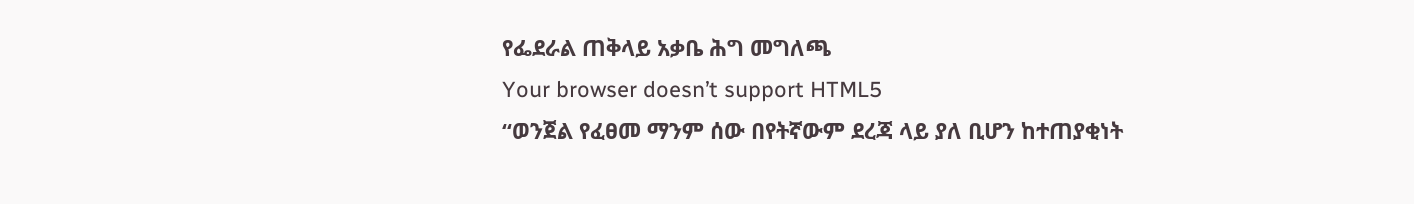የፌደራል ጠቅላይ አቃቤ ሕግ መግለጫ
Your browser doesn’t support HTML5
“ወንጀል የፈፀመ ማንም ሰው በየትኛውም ደረጃ ላይ ያለ ቢሆን ከተጠያቂነት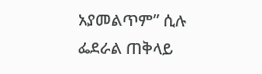አያመልጥም” ሲሉ ፌደራል ጠቅላይ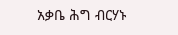አቃቤ ሕግ ብርሃኑ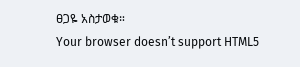ፀጋዬ አስታወቁ።
Your browser doesn’t support HTML5